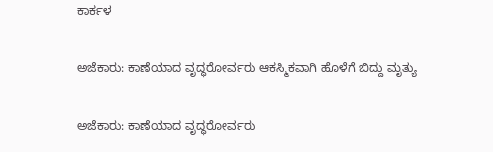ಕಾರ್ಕಳ

ಅಜೆಕಾರು: ಕಾಣೆಯಾದ ವೃದ್ಧರೋರ್ವರು ಆಕಸ್ಮಿಕವಾಗಿ ಹೊಳೆಗೆ ಬಿದ್ದು ಮೃತ್ಯು

ಅಜೆಕಾರು: ಕಾಣೆಯಾದ ವೃದ್ಧರೋರ್ವರು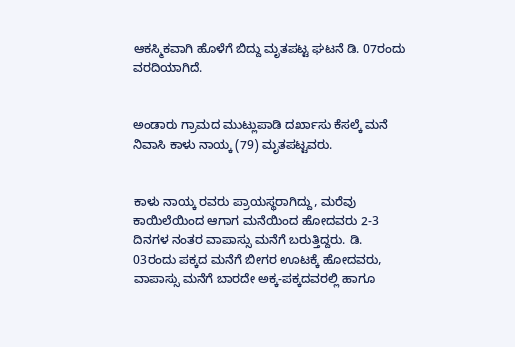ಆಕಸ್ಮಿಕವಾಗಿ ಹೊಳೆಗೆ ಬಿದ್ದು ಮೃತಪಟ್ಟ ಘಟನೆ ಡಿ. 07ರಂದು ವರದಿಯಾಗಿದೆ.


ಅಂಡಾರು ಗ್ರಾಮದ ಮುಟ್ಲುಪಾಡಿ ದರ್ಖಾಸು ಕೆಸಲ್ಕೆ ಮನೆ ನಿವಾಸಿ ಕಾಳು ನಾಯ್ಕ (79) ಮೃತಪಟ್ಟವರು.


ಕಾಳು ನಾಯ್ಕ ರವರು ಪ್ರಾಯಸ್ಥರಾಗಿದ್ದು, ಮರೆವು ಕಾಯಿಲೆಯಿಂದ ಆಗಾಗ ಮನೆಯಿಂದ ಹೋದವರು 2-3 ದಿನಗಳ ನಂತರ ವಾಪಾಸ್ಸು ಮನೆಗೆ ಬರುತ್ತಿದ್ದರು. ಡಿ. 03ರಂದು ಪಕ್ಕದ ಮನೆಗೆ ಬೀಗರ ಊಟಕ್ಕೆ ಹೋದವರು, ವಾಪಾಸ್ಸು ಮನೆಗೆ ಬಾರದೇ ಅಕ್ಕ-ಪಕ್ಕದವರಲ್ಲಿ ಹಾಗೂ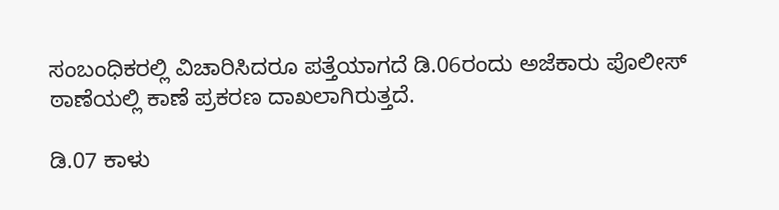ಸಂಬಂಧಿಕರಲ್ಲಿ ವಿಚಾರಿಸಿದರೂ ಪತ್ತೆಯಾಗದೆ ಡಿ.06ರಂದು ಅಜೆಕಾರು ಪೊಲೀಸ್ ಠಾಣೆಯಲ್ಲಿ ಕಾಣೆ ಪ್ರಕರಣ ದಾಖಲಾಗಿರುತ್ತದೆ.

ಡಿ.07 ಕಾಳು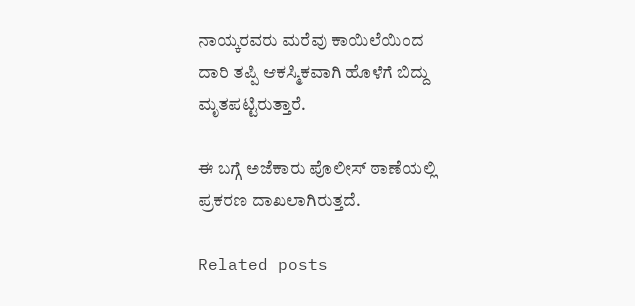ನಾಯ್ಕರವರು ಮರೆವು ಕಾಯಿಲೆಯಿಂದ ದಾರಿ ತಪ್ಪಿ ಆಕಸ್ಮಿಕವಾಗಿ ಹೊಳೆಗೆ ಬಿದ್ದು ಮೃತಪಟ್ಟಿರುತ್ತಾರೆ.

ಈ ಬಗ್ಗೆ ಅಜೆಕಾರು ಪೊಲೀಸ್ ಠಾಣೆಯಲ್ಲಿ ಪ್ರಕರಣ ದಾಖಲಾಗಿರುತ್ತದೆ.

Related posts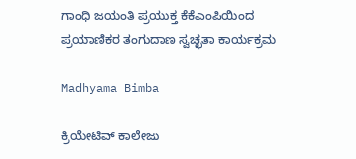ಗಾಂಧಿ ಜಯಂತಿ ಪ್ರಯುಕ್ತ ಕೆಕೆಎಂಪಿಯಿಂದ ಪ್ರಯಾಣಿಕರ ತಂಗುದಾಣ ಸ್ವಚ್ಛತಾ ಕಾರ್ಯಕ್ರಮ

Madhyama Bimba

ಕ್ರಿಯೇಟಿವ್ ಕಾಲೇಜು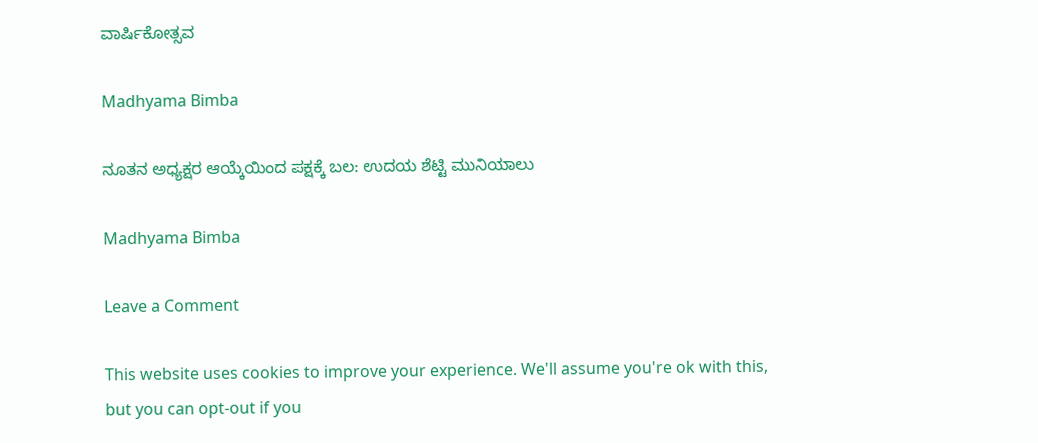ವಾರ್ಷಿಕೋತ್ಸವ

Madhyama Bimba

ನೂತನ ಅಧ್ಯಕ್ಷರ ಆಯ್ಕೆಯಿಂದ ಪಕ್ಷಕ್ಕೆ ಬಲ: ಉದಯ ಶೆಟ್ಟಿ ಮುನಿಯಾಲು

Madhyama Bimba

Leave a Comment

This website uses cookies to improve your experience. We'll assume you're ok with this, but you can opt-out if you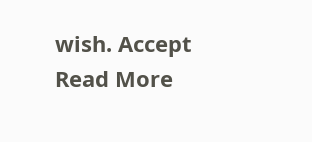wish. Accept Read More